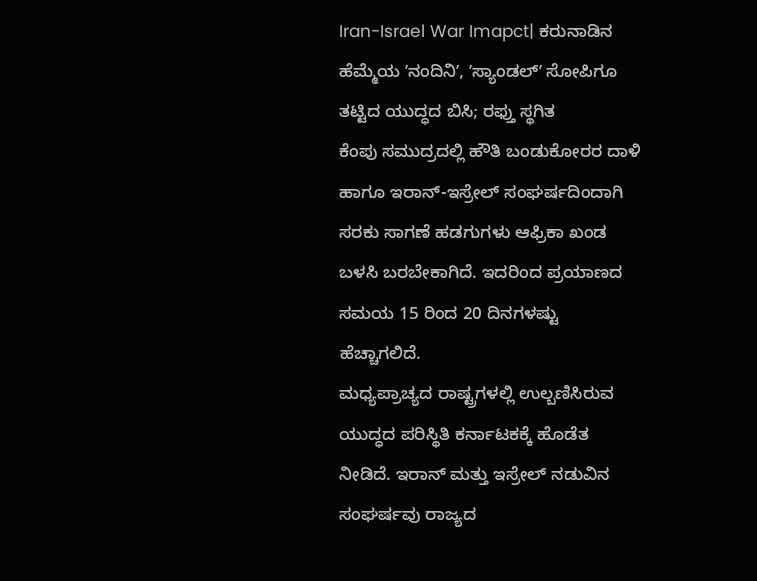Iran-Israel War Imapct| ಕರುನಾಡಿನ ಹೆಮ್ಮೆಯ ʼನಂದಿನಿʼ, ʼಸ್ಯಾಂಡಲ್ʼ ಸೋಪಿಗೂ ತಟ್ಟಿದ ಯುದ್ಧದ ಬಿಸಿ; ರಫ್ತು ಸ್ಥಗಿತ
ಕೆಂಪು ಸಮುದ್ರದಲ್ಲಿ ಹೌತಿ ಬಂಡುಕೋರರ ದಾಳಿ ಹಾಗೂ ಇರಾನ್-ಇಸ್ರೇಲ್ ಸಂಘರ್ಷದಿಂದಾಗಿ ಸರಕು ಸಾಗಣೆ ಹಡಗುಗಳು ಆಫ್ರಿಕಾ ಖಂಡ ಬಳಸಿ ಬರಬೇಕಾಗಿದೆ. ಇದರಿಂದ ಪ್ರಯಾಣದ ಸಮಯ 15 ರಿಂದ 20 ದಿನಗಳಷ್ಟು ಹೆಚ್ಚಾಗಲಿದೆ.
ಮಧ್ಯಪ್ರಾಚ್ಯದ ರಾಷ್ಟ್ರಗಳಲ್ಲಿ ಉಲ್ಬಣಿಸಿರುವ ಯುದ್ಧದ ಪರಿಸ್ಥಿತಿ ಕರ್ನಾಟಕಕ್ಕೆ ಹೊಡೆತ ನೀಡಿದೆ. ಇರಾನ್ ಮತ್ತು ಇಸ್ರೇಲ್ ನಡುವಿನ ಸಂಘರ್ಷವು ರಾಜ್ಯದ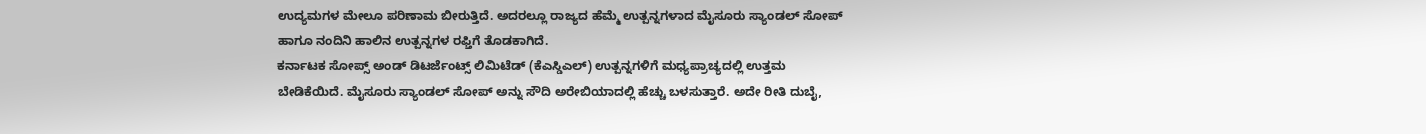ಉದ್ಯಮಗಳ ಮೇಲೂ ಪರಿಣಾಮ ಬೀರುತ್ತಿದೆ. ಅದರಲ್ಲೂ ರಾಜ್ಯದ ಹೆಮ್ಮೆ ಉತ್ಪನ್ನಗಳಾದ ಮೈಸೂರು ಸ್ಯಾಂಡಲ್ ಸೋಪ್ ಹಾಗೂ ನಂದಿನಿ ಹಾಲಿನ ಉತ್ಪನ್ನಗಳ ರಫ್ತಿಗೆ ತೊಡಕಾಗಿದೆ.
ಕರ್ನಾಟಕ ಸೋಪ್ಸ್ ಅಂಡ್ ಡಿಟರ್ಜೆಂಟ್ಸ್ ಲಿಮಿಟೆಡ್ (ಕೆಎಸ್ಡಿಎಲ್) ಉತ್ಪನ್ನಗಳಿಗೆ ಮಧ್ಯಪ್ರಾಚ್ಯದಲ್ಲಿ ಉತ್ತಮ ಬೇಡಿಕೆಯಿದೆ. ಮೈಸೂರು ಸ್ಯಾಂಡಲ್ ಸೋಪ್ ಅನ್ನು ಸೌದಿ ಅರೇಬಿಯಾದಲ್ಲಿ ಹೆಚ್ಚು ಬಳಸುತ್ತಾರೆ. ಅದೇ ರೀತಿ ದುಬೈ,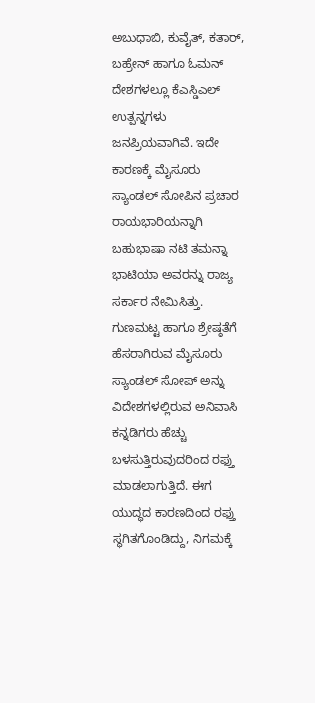ಅಬುಧಾಬಿ, ಕುವೈತ್, ಕತಾರ್, ಬಹ್ರೇನ್ ಹಾಗೂ ಓಮನ್ ದೇಶಗಳಲ್ಲೂ ಕೆಎಸ್ಡಿಎಲ್ ಉತ್ಪನ್ನಗಳು ಜನಪ್ರಿಯವಾಗಿವೆ. ಇದೇ ಕಾರಣಕ್ಕೆ ಮೈಸೂರು ಸ್ಯಾಂಡಲ್ ಸೋಪಿನ ಪ್ರಚಾರ ರಾಯಭಾರಿಯನ್ನಾಗಿ ಬಹುಭಾಷಾ ನಟಿ ತಮನ್ನಾ ಭಾಟಿಯಾ ಅವರನ್ನು ರಾಜ್ಯ ಸರ್ಕಾರ ನೇಮಿಸಿತ್ತು.
ಗುಣಮಟ್ಟ ಹಾಗೂ ಶ್ರೇಷ್ಠತೆಗೆ ಹೆಸರಾಗಿರುವ ಮೈಸೂರು ಸ್ಯಾಂಡಲ್ ಸೋಪ್ ಅನ್ನು ವಿದೇಶಗಳಲ್ಲಿರುವ ಅನಿವಾಸಿ ಕನ್ನಡಿಗರು ಹೆಚ್ಚು ಬಳಸುತ್ತಿರುವುದರಿಂದ ರಫ್ತು ಮಾಡಲಾಗುತ್ತಿದೆ. ಈಗ ಯುದ್ಧದ ಕಾರಣದಿಂದ ರಫ್ತು ಸ್ಥಗಿತಗೊಂಡಿದ್ದು, ನಿಗಮಕ್ಕೆ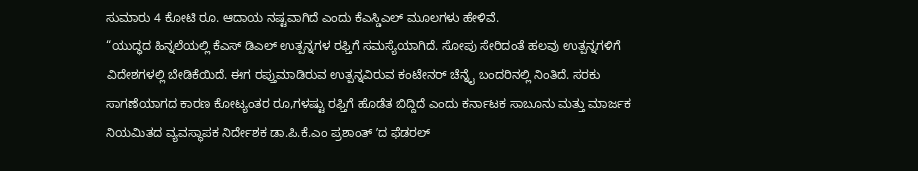ಸುಮಾರು 4 ಕೋಟಿ ರೂ. ಆದಾಯ ನಷ್ಟವಾಗಿದೆ ಎಂದು ಕೆಎಸ್ಡಿಎಲ್ ಮೂಲಗಳು ಹೇಳಿವೆ.
“ಯುದ್ಧದ ಹಿನ್ನಲೆಯಲ್ಲಿ ಕೆಎಸ್ ಡಿಎಲ್ ಉತ್ಪನ್ನಗಳ ರಫ್ತಿಗೆ ಸಮಸ್ಯೆಯಾಗಿದೆ. ಸೋಪು ಸೇರಿದಂತೆ ಹಲವು ಉತ್ಪನ್ನಗಳಿಗೆ ವಿದೇಶಗಳಲ್ಲಿ ಬೇಡಿಕೆಯಿದೆ. ಈಗ ರಪ್ತುಮಾಡಿರುವ ಉತ್ಪನ್ನವಿರುವ ಕಂಟೇನರ್ ಚೆನ್ನೈ ಬಂದರಿನಲ್ಲಿ ನಿಂತಿದೆ. ಸರಕು ಸಾಗಣೆಯಾಗದ ಕಾರಣ ಕೋಟ್ಯಂತರ ರೂ,ಗಳಷ್ಟು ರಫ್ತಿಗೆ ಹೊಡೆತ ಬಿದ್ದಿದೆ ಎಂದು ಕರ್ನಾಟಕ ಸಾಬೂನು ಮತ್ತು ಮಾರ್ಜಕ ನಿಯಮಿತದ ವ್ಯವಸ್ಥಾಪಕ ನಿರ್ದೇಶಕ ಡಾ.ಪಿ.ಕೆ.ಎಂ ಪ್ರಶಾಂತ್ ʼದ ಫೆಡರಲ್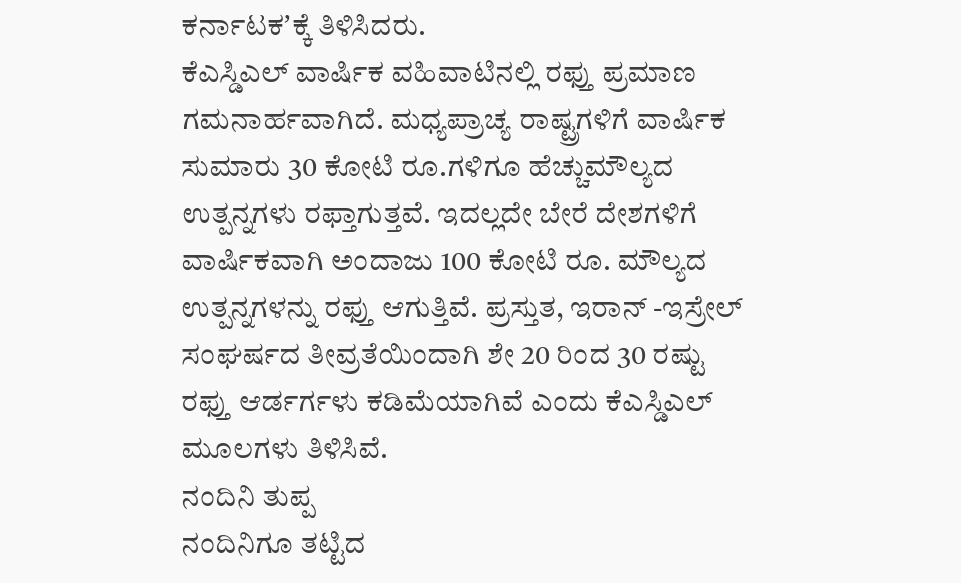ಕರ್ನಾಟಕʼಕ್ಕೆ ತಿಳಿಸಿದರು.
ಕೆಎಸ್ಡಿಎಲ್ ವಾರ್ಷಿಕ ವಹಿವಾಟಿನಲ್ಲಿ ರಫ್ತು ಪ್ರಮಾಣ ಗಮನಾರ್ಹವಾಗಿದೆ. ಮಧ್ಯಪ್ರಾಚ್ಯ ರಾಷ್ಟ್ರಗಳಿಗೆ ವಾರ್ಷಿಕ ಸುಮಾರು 30 ಕೋಟಿ ರೂ.ಗಳಿಗೂ ಹೆಚ್ಚುಮೌಲ್ಯದ ಉತ್ಪನ್ನಗಳು ರಫ್ತಾಗುತ್ತವೆ. ಇದಲ್ಲದೇ ಬೇರೆ ದೇಶಗಳಿಗೆ ವಾರ್ಷಿಕವಾಗಿ ಅಂದಾಜು 100 ಕೋಟಿ ರೂ. ಮೌಲ್ಯದ ಉತ್ಪನ್ನಗಳನ್ನು ರಫ್ತು ಆಗುತ್ತಿವೆ. ಪ್ರಸ್ತುತ, ಇರಾನ್ -ಇಸ್ರೇಲ್ ಸಂಘರ್ಷದ ತೀವ್ರತೆಯಿಂದಾಗಿ ಶೇ 20 ರಿಂದ 30 ರಷ್ಟು ರಫ್ತು ಆರ್ಡರ್ಗಳು ಕಡಿಮೆಯಾಗಿವೆ ಎಂದು ಕೆಎಸ್ಡಿಎಲ್ ಮೂಲಗಳು ತಿಳಿಸಿವೆ.
ನಂದಿನಿ ತುಪ್ಪ
ನಂದಿನಿಗೂ ತಟ್ಟಿದ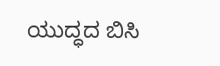ಯುದ್ಧದ ಬಿಸಿ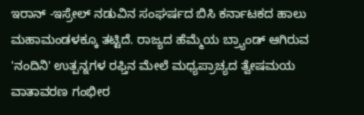ಇರಾನ್ -ಇಸ್ರೇಲ್ ನಡುವಿನ ಸಂಘರ್ಷದ ಬಿಸಿ ಕರ್ನಾಟಕದ ಹಾಲು ಮಹಾಮಂಡಳಕ್ಕೂ ತಟ್ಟಿದೆ. ರಾಜ್ಯದ ಹೆಮ್ಮೆಯ ಬ್ರ್ಯಾಂಡ್ ಆಗಿರುವ 'ನಂದಿನಿ' ಉತ್ಪನ್ನಗಳ ರಫ್ತಿನ ಮೇಲೆ ಮಧ್ಯಪ್ರಾಚ್ಯದ ತ್ವೇಷಮಯ ವಾತಾವರಣ ಗಂಭೀರ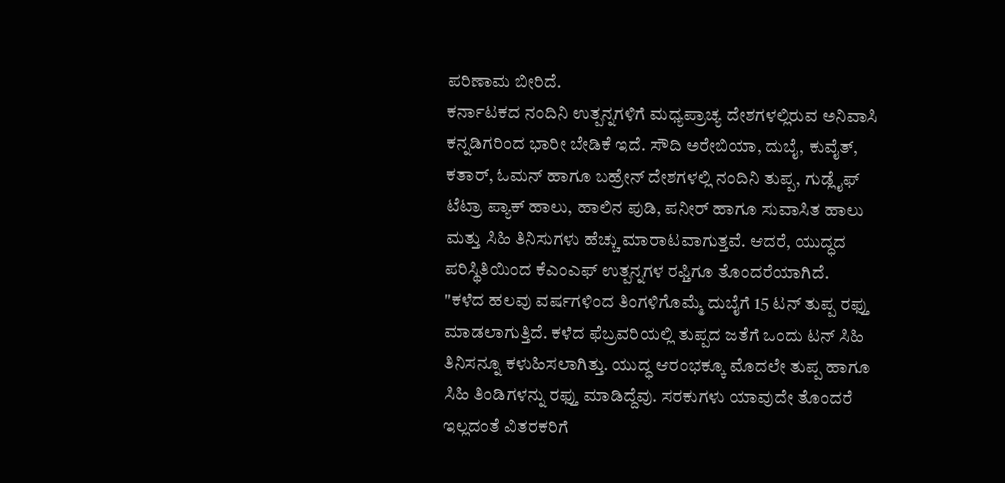ಪರಿಣಾಮ ಬೀರಿದೆ.
ಕರ್ನಾಟಕದ ನಂದಿನಿ ಉತ್ಪನ್ನಗಳಿಗೆ ಮಧ್ಯಪ್ರಾಚ್ಯ ದೇಶಗಳಲ್ಲಿರುವ ಅನಿವಾಸಿ ಕನ್ನಡಿಗರಿಂದ ಭಾರೀ ಬೇಡಿಕೆ ಇದೆ. ಸೌದಿ ಅರೇಬಿಯಾ, ದುಬೈ, ಕುವೈತ್, ಕತಾರ್, ಓಮನ್ ಹಾಗೂ ಬಹ್ರೇನ್ ದೇಶಗಳಲ್ಲಿ ನಂದಿನಿ ತುಪ್ಪ, ಗುಡ್ಲೈಫ್ ಟೆಟ್ರಾ ಪ್ಯಾಕ್ ಹಾಲು, ಹಾಲಿನ ಪುಡಿ, ಪನೀರ್ ಹಾಗೂ ಸುವಾಸಿತ ಹಾಲು ಮತ್ತು ಸಿಹಿ ತಿನಿಸುಗಳು ಹೆಚ್ಚು ಮಾರಾಟವಾಗುತ್ತವೆ. ಆದರೆ, ಯುದ್ಧದ ಪರಿಸ್ಥಿತಿಯಿಂದ ಕೆಎಂಎಫ್ ಉತ್ಪನ್ನಗಳ ರಫ್ತಿಗೂ ತೊಂದರೆಯಾಗಿದೆ.
"ಕಳೆದ ಹಲವು ವರ್ಷಗಳಿಂದ ತಿಂಗಳಿಗೊಮ್ಮೆ ದುಬೈಗೆ 15 ಟನ್ ತುಪ್ಪ ರಫ್ತು ಮಾಡಲಾಗುತ್ತಿದೆ. ಕಳೆದ ಫೆಬ್ರವರಿಯಲ್ಲಿ ತುಪ್ಪದ ಜತೆಗೆ ಒಂದು ಟನ್ ಸಿಹಿ ತಿನಿಸನ್ನೂ ಕಳುಹಿಸಲಾಗಿತ್ತು. ಯುದ್ಧ ಆರಂಭಕ್ಕೂ ಮೊದಲೇ ತುಪ್ಪ ಹಾಗೂ ಸಿಹಿ ತಿಂಡಿಗಳನ್ನು ರಫ್ತು ಮಾಡಿದ್ದೆವು. ಸರಕುಗಳು ಯಾವುದೇ ತೊಂದರೆ ಇಲ್ಲದಂತೆ ವಿತರಕರಿಗೆ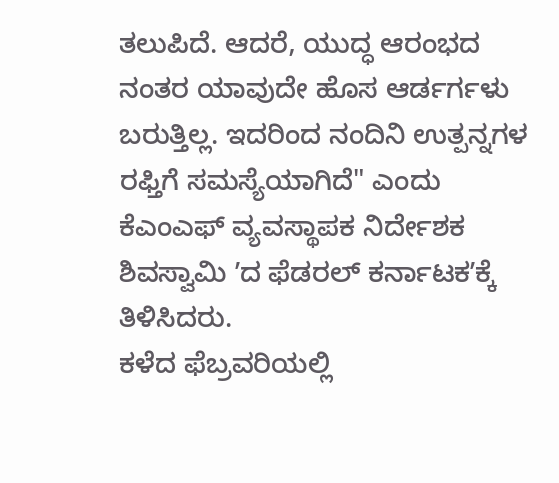ತಲುಪಿದೆ. ಆದರೆ, ಯುದ್ಧ ಆರಂಭದ ನಂತರ ಯಾವುದೇ ಹೊಸ ಆರ್ಡರ್ಗಳು ಬರುತ್ತಿಲ್ಲ. ಇದರಿಂದ ನಂದಿನಿ ಉತ್ಪನ್ನಗಳ ರಫ್ತಿಗೆ ಸಮಸ್ಯೆಯಾಗಿದೆ" ಎಂದು ಕೆಎಂಎಫ್ ವ್ಯವಸ್ಥಾಪಕ ನಿರ್ದೇಶಕ ಶಿವಸ್ವಾಮಿ ʼದ ಫೆಡರಲ್ ಕರ್ನಾಟಕʼಕ್ಕೆ ತಿಳಿಸಿದರು.
ಕಳೆದ ಫೆಬ್ರವರಿಯಲ್ಲಿ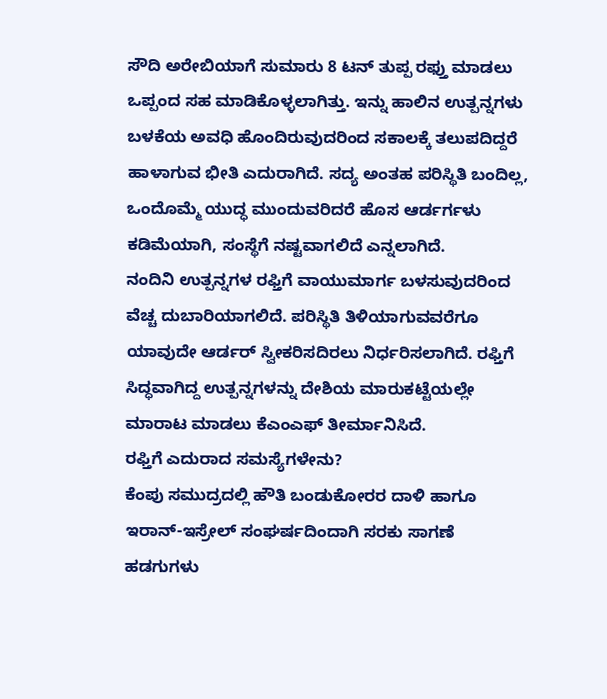ಸೌದಿ ಅರೇಬಿಯಾಗೆ ಸುಮಾರು 8 ಟನ್ ತುಪ್ಪ ರಫ್ತು ಮಾಡಲು ಒಪ್ಪಂದ ಸಹ ಮಾಡಿಕೊಳ್ಳಲಾಗಿತ್ತು. ಇನ್ನು ಹಾಲಿನ ಉತ್ಪನ್ನಗಳು ಬಳಕೆಯ ಅವಧಿ ಹೊಂದಿರುವುದರಿಂದ ಸಕಾಲಕ್ಕೆ ತಲುಪದಿದ್ದರೆ ಹಾಳಾಗುವ ಭೀತಿ ಎದುರಾಗಿದೆ. ಸದ್ಯ ಅಂತಹ ಪರಿಸ್ಥಿತಿ ಬಂದಿಲ್ಲ, ಒಂದೊಮ್ಮೆ ಯುದ್ಧ ಮುಂದುವರಿದರೆ ಹೊಸ ಆರ್ಡರ್ಗಳು ಕಡಿಮೆಯಾಗಿ, ಸಂಸ್ಥೆಗೆ ನಷ್ಟವಾಗಲಿದೆ ಎನ್ನಲಾಗಿದೆ.
ನಂದಿನಿ ಉತ್ಪನ್ನಗಳ ರಫ್ತಿಗೆ ವಾಯುಮಾರ್ಗ ಬಳಸುವುದರಿಂದ ವೆಚ್ಚ ದುಬಾರಿಯಾಗಲಿದೆ. ಪರಿಸ್ಥಿತಿ ತಿಳಿಯಾಗುವವರೆಗೂ ಯಾವುದೇ ಆರ್ಡರ್ ಸ್ವೀಕರಿಸದಿರಲು ನಿರ್ಧರಿಸಲಾಗಿದೆ. ರಫ್ತಿಗೆ ಸಿದ್ಧವಾಗಿದ್ದ ಉತ್ಪನ್ನಗಳನ್ನು ದೇಶಿಯ ಮಾರುಕಟ್ಟೆಯಲ್ಲೇ ಮಾರಾಟ ಮಾಡಲು ಕೆಎಂಎಫ್ ತೀರ್ಮಾನಿಸಿದೆ.
ರಫ್ತಿಗೆ ಎದುರಾದ ಸಮಸ್ಯೆಗಳೇನು?
ಕೆಂಪು ಸಮುದ್ರದಲ್ಲಿ ಹೌತಿ ಬಂಡುಕೋರರ ದಾಳಿ ಹಾಗೂ ಇರಾನ್-ಇಸ್ರೇಲ್ ಸಂಘರ್ಷದಿಂದಾಗಿ ಸರಕು ಸಾಗಣೆ ಹಡಗುಗಳು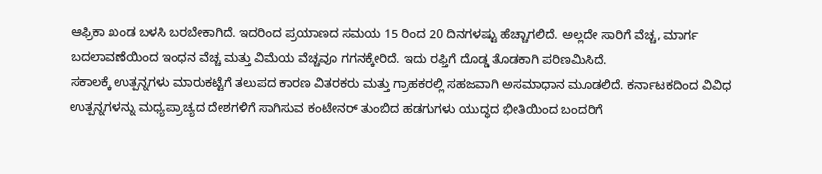ಆಫ್ರಿಕಾ ಖಂಡ ಬಳಸಿ ಬರಬೇಕಾಗಿದೆ. ಇದರಿಂದ ಪ್ರಯಾಣದ ಸಮಯ 15 ರಿಂದ 20 ದಿನಗಳಷ್ಟು ಹೆಚ್ಚಾಗಲಿದೆ. ಅಲ್ಲದೇ ಸಾರಿಗೆ ವೆಚ್ಚ, ಮಾರ್ಗ ಬದಲಾವಣೆಯಿಂದ ಇಂಧನ ವೆಚ್ಚ ಮತ್ತು ವಿಮೆಯ ವೆಚ್ಚವೂ ಗಗನಕ್ಕೇರಿದೆ. ಇದು ರಫ್ತಿಗೆ ದೊಡ್ಡ ತೊಡಕಾಗಿ ಪರಿಣಮಿಸಿದೆ.
ಸಕಾಲಕ್ಕೆ ಉತ್ಪನ್ನಗಳು ಮಾರುಕಟ್ಟೆಗೆ ತಲುಪದ ಕಾರಣ ವಿತರಕರು ಮತ್ತು ಗ್ರಾಹಕರಲ್ಲಿ ಸಹಜವಾಗಿ ಅಸಮಾಧಾನ ಮೂಡಲಿದೆ. ಕರ್ನಾಟಕದಿಂದ ವಿವಿಧ ಉತ್ಪನ್ನಗಳನ್ನು ಮಧ್ಯಪ್ರಾಚ್ಯದ ದೇಶಗಳಿಗೆ ಸಾಗಿಸುವ ಕಂಟೇನರ್ ತುಂಬಿದ ಹಡಗುಗಳು ಯುದ್ಧದ ಭೀತಿಯಿಂದ ಬಂದರಿಗೆ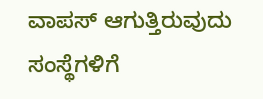ವಾಪಸ್ ಆಗುತ್ತಿರುವುದು ಸಂಸ್ಥೆಗಳಿಗೆ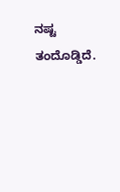ನಷ್ಟ ತಂದೊಡ್ಡಿದೆ.